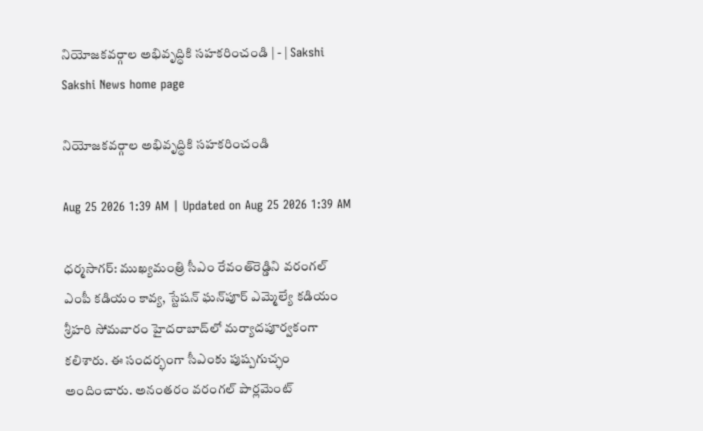నియోజకవర్గాల అభివృద్ధికి సహకరించండి | - | Sakshi
Sakshi News home page

నియోజకవర్గాల అభివృద్ధికి సహకరించండి

Aug 25 2026 1:39 AM | Updated on Aug 25 2026 1:39 AM

ధర్మసాగర్‌: ముఖ్యమంత్రి సీఎం రేవంత్‌రెడ్డిని వరంగల్‌ ఎంపీ కడియం కావ్య, స్టేషన్‌ ఘన్‌పూర్‌ ఎమ్మెల్యే కడియం శ్రీహరి సోమవారం హైదరాబాద్‌లో మర్యాదపూర్వకంగా కలిశారు. ఈ సందర్భంగా సీఎంకు పుష్పగుచ్ఛం అందించారు. అనంతరం వరంగల్‌ పార్లమెంట్‌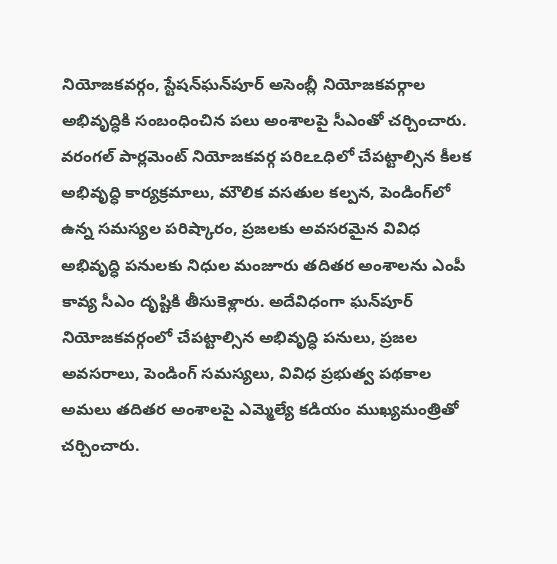నియోజకవర్గం, స్టేషన్‌ఘన్‌పూర్‌ అసెంబ్లీ నియోజకవర్గాల అభివృద్ధికి సంబంధించిన పలు అంశాలపై సీఎంతో చర్చించారు. వరంగల్‌ పార్లమెంట్‌ నియోజకవర్గ పరిఽఽధిలో చేపట్టాల్సిన కీలక అభివృద్ధి కార్యక్రమాలు, మౌలిక వసతుల కల్పన, పెండింగ్‌లో ఉన్న సమస్యల పరిష్కారం, ప్రజలకు అవసరమైన వివిధ అభివృద్ధి పనులకు నిధుల మంజూరు తదితర అంశాలను ఎంపీ కావ్య సీఎం దృష్టికి తీసుకెళ్లారు. అదేవిధంగా ఘన్‌పూర్‌ నియోజకవర్గంలో చేపట్టాల్సిన అభివృద్ధి పనులు, ప్రజల అవసరాలు, పెండింగ్‌ సమస్యలు, వివిధ ప్రభుత్వ పథకాల అమలు తదితర అంశాలపై ఎమ్మెల్యే కడియం ముఖ్యమంత్రితో చర్చించారు.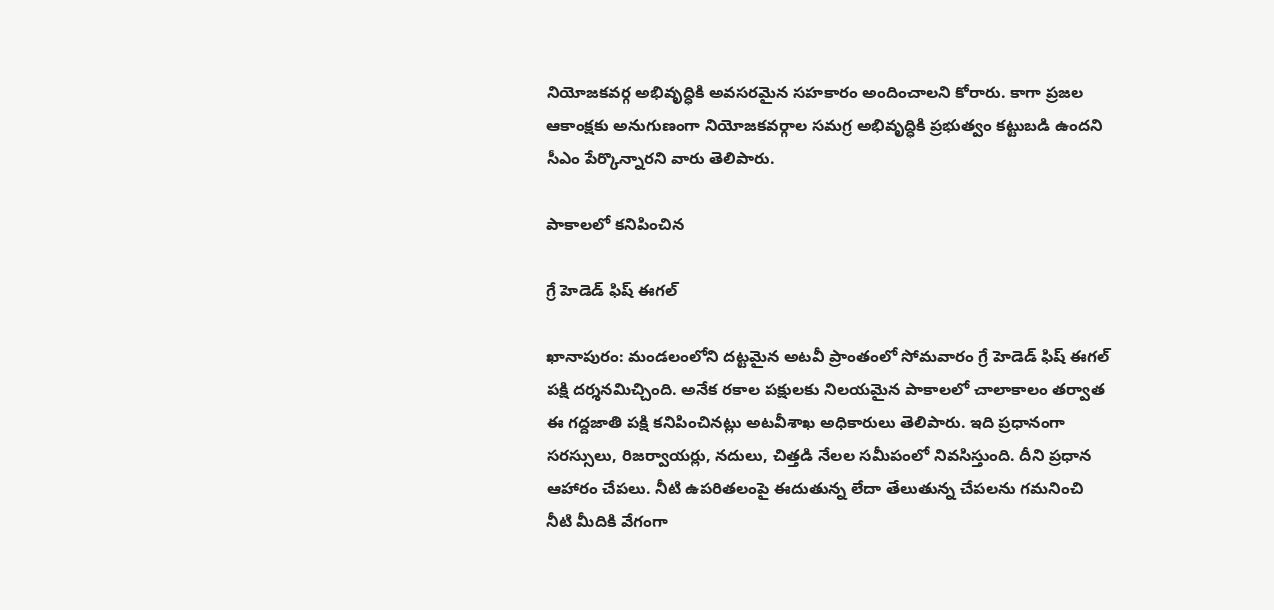నియోజకవర్గ అభివృద్ధికి అవసరమైన సహకారం అందించాలని కోరారు. కాగా ప్రజల ఆకాంక్షకు అనుగుణంగా నియోజకవర్గాల సమగ్ర అభివృద్ధికి ప్రభుత్వం కట్టుబడి ఉందని సీఎం పేర్కొన్నారని వారు తెలిపారు.

పాకాలలో కనిపించిన

గ్రే హెడెడ్‌ ఫిష్‌ ఈగల్‌

ఖానాపురం: మండలంలోని దట్టమైన అటవీ ప్రాంతంలో సోమవారం గ్రే హెడెడ్‌ ఫిష్‌ ఈగల్‌ పక్షి దర్శనమిచ్చింది. అనేక రకాల పక్షులకు నిలయమైన పాకాలలో చాలాకాలం తర్వాత ఈ గద్దజాతి పక్షి కనిపించినట్లు అటవీశాఖ అధికారులు తెలిపారు. ఇది ప్రధానంగా సరస్సులు, రిజర్వాయర్లు, నదులు, చిత్తడి నేలల సమీపంలో నివసిస్తుంది. దీని ప్రధాన ఆహారం చేపలు. నీటి ఉపరితలంపై ఈదుతున్న లేదా తేలుతున్న చేపలను గమనించి నీటి మీదికి వేగంగా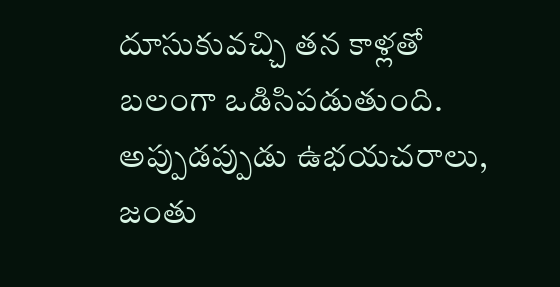దూసుకువచ్చి తన కాళ్లతో బలంగా ఒడిసిపడుతుంది. అప్పుడప్పుడు ఉభయచరాలు, జంతు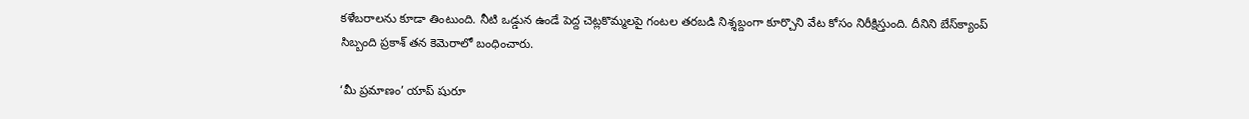కళేబరాలను కూడా తింటుంది. నీటి ఒడ్డున ఉండే పెద్ద చెట్లకొమ్మలపై గంటల తరబడి నిశ్శబ్దంగా కూర్చొని వేట కోసం నిరీక్షిస్తుంది. దీనిని బేస్‌క్యాంప్‌ సిబ్బంది ప్రకాశ్‌ తన కెమెరాలో బంధించారు.

‘మీ ప్రమాణం’ యాప్‌ షురూ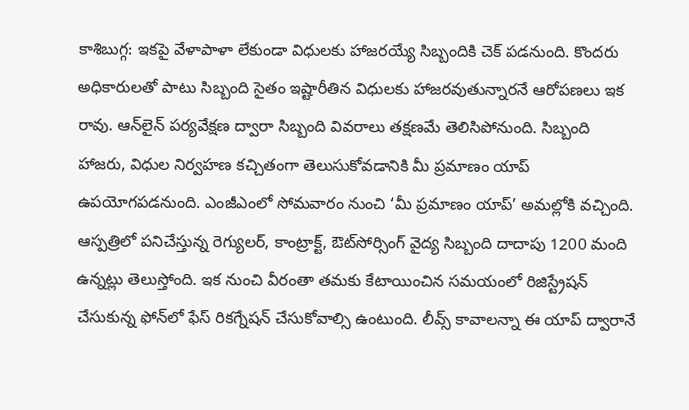కాశిబుగ్గ: ఇకపై వేళాపాళా లేకుండా విధులకు హాజరయ్యే సిబ్బందికి చెక్‌ పడనుంది. కొందరు అధికారులతో పాటు సిబ్బంది సైతం ఇష్టారీతిన విధులకు హాజరవుతున్నారనే ఆరోపణలు ఇక రావు. ఆన్‌లైన్‌ పర్యవేక్షణ ద్వారా సిబ్బంది వివరాలు తక్షణమే తెలిసిపోనుంది. సిబ్బంది హాజరు, విధుల నిర్వహణ కచ్చితంగా తెలుసుకోవడానికి మీ ప్రమాణం యాప్‌ ఉపయోగపడనుంది. ఎంజీఎంలో సోమవారం నుంచి ‘మీ ప్రమాణం యాప్‌’ అమల్లోకి వచ్చింది. ఆస్పత్రిలో పనిచేస్తున్న రెగ్యులర్‌, కాంట్రాక్ట్‌, ఔట్‌సోర్సింగ్‌ వైద్య సిబ్బంది దాదాపు 1200 మంది ఉన్నట్లు తెలుస్తోంది. ఇక నుంచి వీరంతా తమకు కేటాయించిన సమయంలో రిజిస్ట్రేషన్‌ చేసుకున్న ఫోన్‌లో ఫేస్‌ రికగ్నేషన్‌ చేసుకోవాల్సి ఉంటుంది. లీవ్స్‌ కావాలన్నా ఈ యాప్‌ ద్వారానే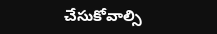చేసుకోవాల్సి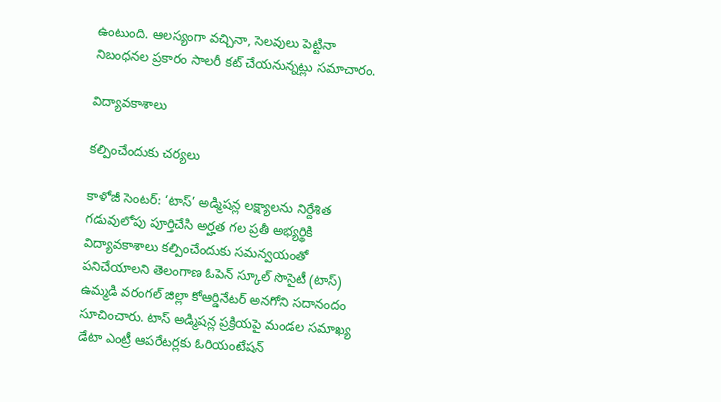ఉంటుంది. ఆలస్యంగా వచ్చినా, సెలవులు పెట్టినా నిబంధనల ప్రకారం సాలరీ కట్‌ చేయనున్నట్లు సమాచారం.

విద్యావకాశాలు

కల్పించేందుకు చర్యలు

కాళోజీ సెంటర్‌: ‘టాస్‌’ అడ్మిషన్ల లక్ష్యాలను నిర్దేశిత గడువులోపు పూర్తిచేసి అర్హత గల ప్రతీ అభ్యర్థికి విద్యావకాశాలు కల్పించేందుకు సమన్వయంతో పనిచేయాలని తెలంగాణ ఓపెన్‌ స్కూల్‌ సొసైటీ (టాస్‌) ఉమ్మడి వరంగల్‌ జిల్లా కోఆర్డినేటర్‌ అనగోని సదానందం సూచించారు. టాస్‌ అడ్మిషన్ల ప్రక్రియపై మండల సమాఖ్య డేటా ఎంట్రీ ఆపరేటర్లకు ఓరియంటేషన్‌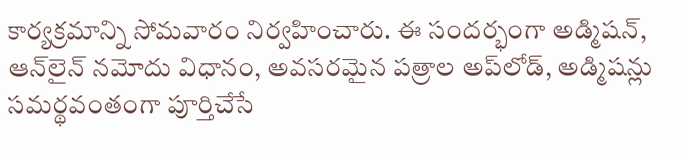కార్యక్రమాన్ని సోమవారం నిర్వహించారు. ఈ సందర్భంగా అడ్మిషన్‌, ఆన్‌లైన్‌ నమోదు విధానం, అవసరమైన పత్రాల అప్‌లోడ్‌, అడ్మిషన్లు సమర్థవంతంగా పూర్తిచేసే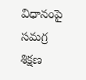విధానంపై సమగ్ర శిక్షణ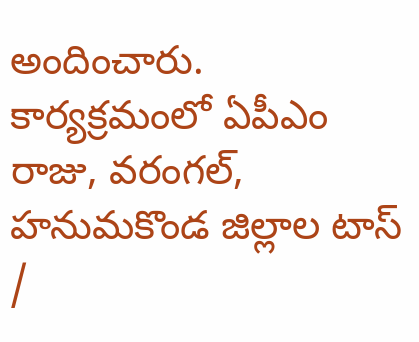అందించారు. కార్యక్రమంలో ఏపీఎం రాజు, వరంగల్‌, హనుమకొండ జిల్లాల టాస్‌ /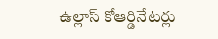ఉల్లాస్‌ కోఆర్డినేటర్లు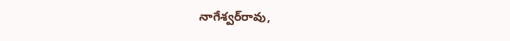నాగేశ్వర్‌రావు,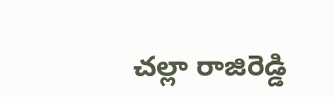చల్లా రాజిరెడ్డి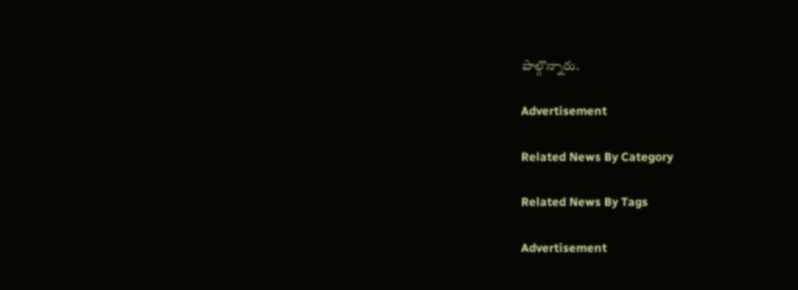పాల్గొన్నారు.

Advertisement

Related News By Category

Related News By Tags

Advertisement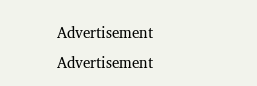Advertisement
Advertisement